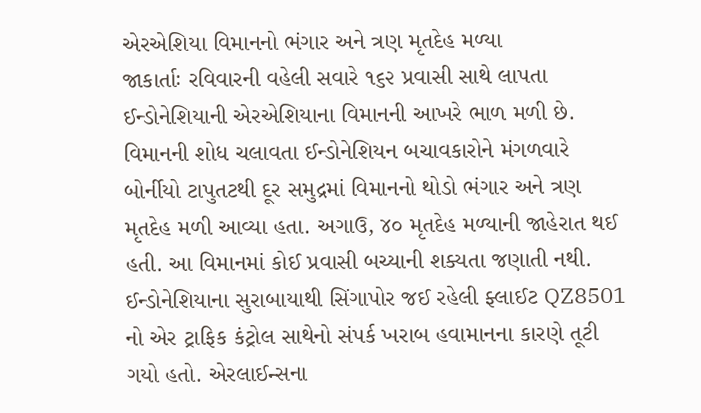એરએશિયા વિમાનનો ભંગાર અને ત્રણ મૃતદેહ મળ્યા
જાકાર્તાઃ રવિવારની વહેલી સવારે ૧૬૨ પ્રવાસી સાથે લાપતા ઈન્ડોનેશિયાની એરએશિયાના વિમાનની આખરે ભાળ મળી છે. વિમાનની શોધ ચલાવતા ઈન્ડોનેશિયન બચાવકારોને મંગળવારે બોર્નીયો ટાપુતટથી દૂર સમુદ્રમાં વિમાનનો થોડો ભંગાર અને ત્રણ મૃતદેહ મળી આવ્યા હતા. અગાઉ, ૪૦ મૃતદેહ મળ્યાની જાહેરાત થઈ હતી. આ વિમાનમાં કોઈ પ્રવાસી બચ્યાની શક્યતા જણાતી નથી.
ઈન્ડોનેશિયાના સુરાબાયાથી સિંગાપોર જઈ રહેલી ફ્લાઈટ QZ8501 નો એર ટ્રાફિક કંટ્રોલ સાથેનો સંપર્ક ખરાબ હવામાનના કારણે તૂટી ગયો હતો. એરલાઈન્સના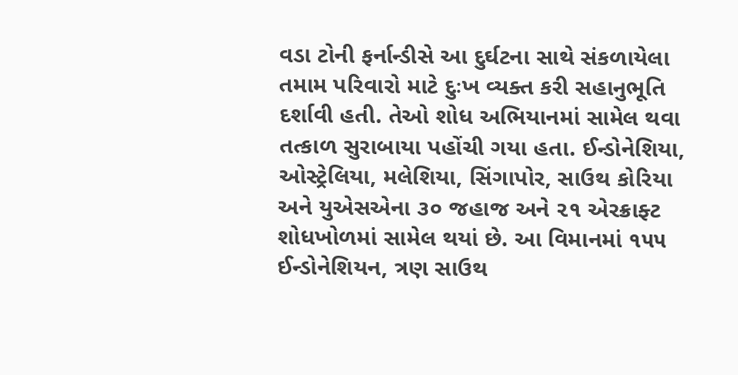વડા ટોની ફર્નાન્ડીસે આ દુર્ઘટના સાથે સંકળાયેલા તમામ પરિવારો માટે દુઃખ વ્યક્ત કરી સહાનુભૂતિ દર્શાવી હતી. તેઓ શોધ અભિયાનમાં સામેલ થવા તત્કાળ સુરાબાયા પહોંચી ગયા હતા. ઈન્ડોનેશિયા, ઓસ્ટ્રેલિયા, મલેશિયા, સિંગાપોર, સાઉથ કોરિયા અને યુએસએના ૩૦ જહાજ અને ૨૧ એરક્રાફ્ટ શોધખોળમાં સામેલ થયાં છે. આ વિમાનમાં ૧૫૫ ઈન્ડોનેશિયન, ત્રણ સાઉથ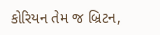કોરિયન તેમ જ બ્રિટન,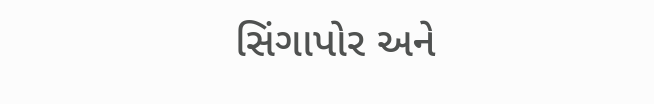સિંગાપોર અને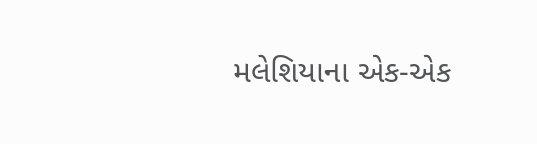મલેશિયાના એક-એક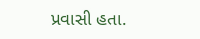પ્રવાસી હતા.